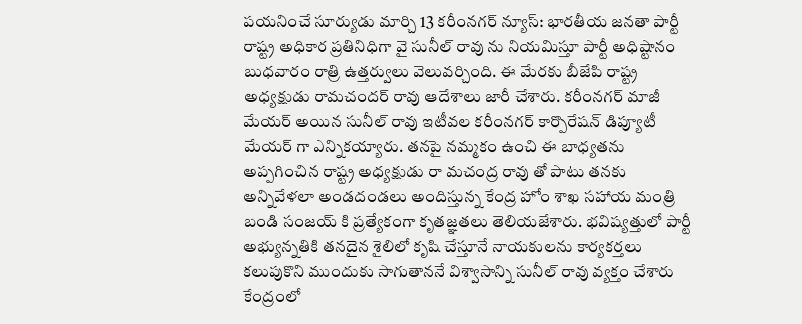పయనించే సూర్యుడు మార్చి 13 కరీంనగర్ న్యూస్: భారతీయ జనతా పార్టీ రాష్ట్ర అధికార ప్రతినిధిగా వై సునీల్ రావు ను నియమిస్తూ పార్టీ అధిష్టానం బుధవారం రాత్రి ఉత్తర్వులు వెలువర్చింది. ఈ మేరకు బీజేపి రాష్ట్ర అధ్యక్షుడు రామచందర్ రావు ఆదేశాలు జారీ చేశారు. కరీంనగర్ మాజీ మేయర్ అయిన సునీల్ రావు ఇటీవల కరీంనగర్ కార్పొరేషన్ డిప్యూటీ మేయర్ గా ఎన్నికయ్యారు. తనపై నమ్మకం ఉంచి ఈ బాధ్యతను అప్పగించిన రాష్ట్ర అధ్యక్షుడు రా మచంద్ర రావు తో పాటు తనకు అన్నివేళలా అండదండలు అందిస్తున్న కేంద్ర హోం శాఖ సహాయ మంత్రి బండి సంజయ్ కి ప్రత్యేకంగా కృతజ్ఞతలు తెలియజేశారు. భవిష్యత్తులో పార్టీ అభ్యున్నతికి తనదైన శైలిలో కృషి చేస్తూనే నాయకులను కార్యకర్తలు కలుపుకొని ముందుకు సాగుతాననే విశ్వాసాన్ని సునీల్ రావు వ్యక్తం చేశారు కేంద్రంలో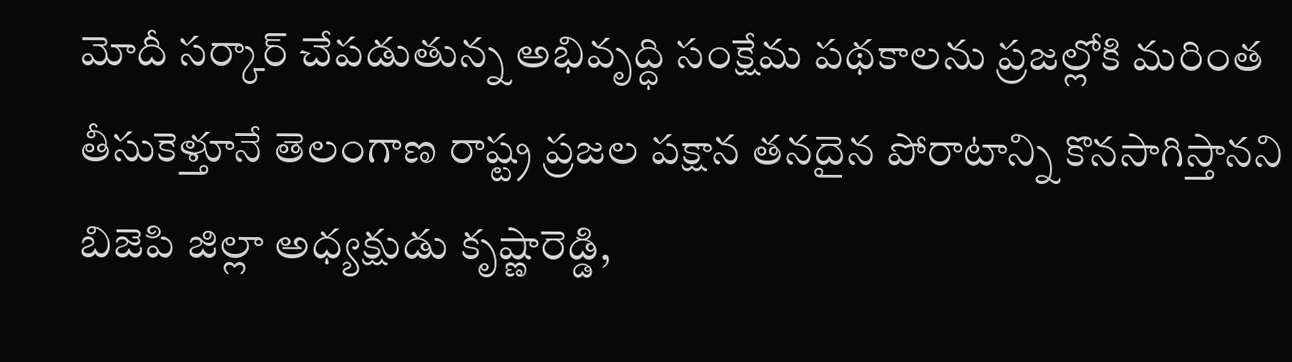మోదీ సర్కార్ చేపడుతున్న అభివృద్ధి సంక్షేమ పథకాలను ప్రజల్లోకి మరింత తీసుకెళ్తూనే తెలంగాణ రాష్ట్ర ప్రజల పక్షాన తనదైన పోరాటాన్ని కొనసాగిస్తానని బిజెపి జిల్లా అధ్యక్షుడు కృష్ణారెడ్డి,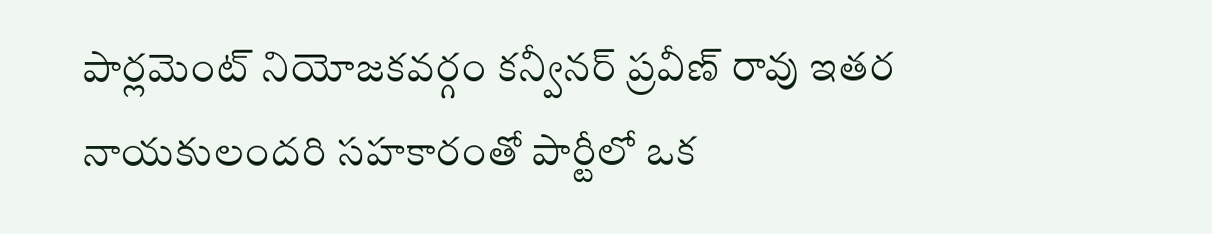పార్లమెంట్ నియోజకవర్గం కన్వీనర్ ప్రవీణ్ రావు ఇతర నాయకులందరి సహకారంతో పార్టీలో ఒక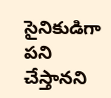సైనికుడిగా పని చేస్తానని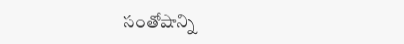సంతోషాన్ని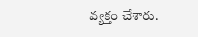వ్యక్తం చేశారు.